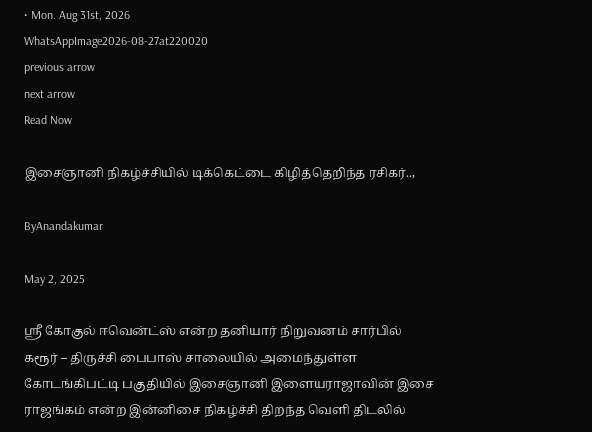• Mon. Aug 31st, 2026
WhatsAppImage2026-08-27at220020
previous arrow
next arrow
Read Now

இசைஞானி நிகழ்ச்சியில் டிக்கெட்டை கிழித்தெறிந்த ரசிகர்..,

ByAnandakumar

May 2, 2025

ஸ்ரீ கோகுல் ஈவென்ட்ஸ் என்ற தனியார் நிறுவனம் சார்பில் கரூர் – திருச்சி பைபாஸ் சாலையில் அமைந்துள்ள கோடங்கிபட்டி பகுதியில் இசைஞானி இளையராஜாவின் இசை ராஜங்கம் என்ற இன்னிசை நிகழ்ச்சி திறந்த வெளி திடலில்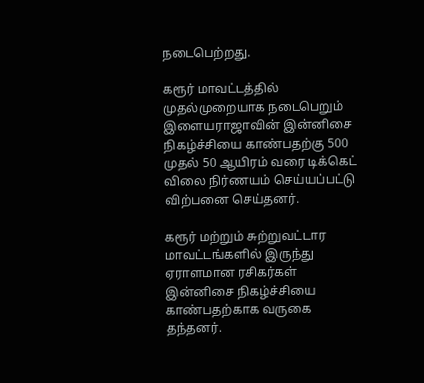நடைபெற்றது.

கரூர் மாவட்டத்தில் முதல்முறையாக நடைபெறும் இளையராஜாவின் இன்னிசை நிகழ்ச்சியை காண்பதற்கு 500 முதல் 50 ஆயிரம் வரை டிக்கெட் விலை நிர்ணயம் செய்யப்பட்டு விற்பனை செய்தனர்.

கரூர் மற்றும் சுற்றுவட்டார மாவட்டங்களில் இருந்து ஏராளமான ரசிகர்கள் இன்னிசை நிகழ்ச்சியை காண்பதற்காக வருகை தந்தனர்.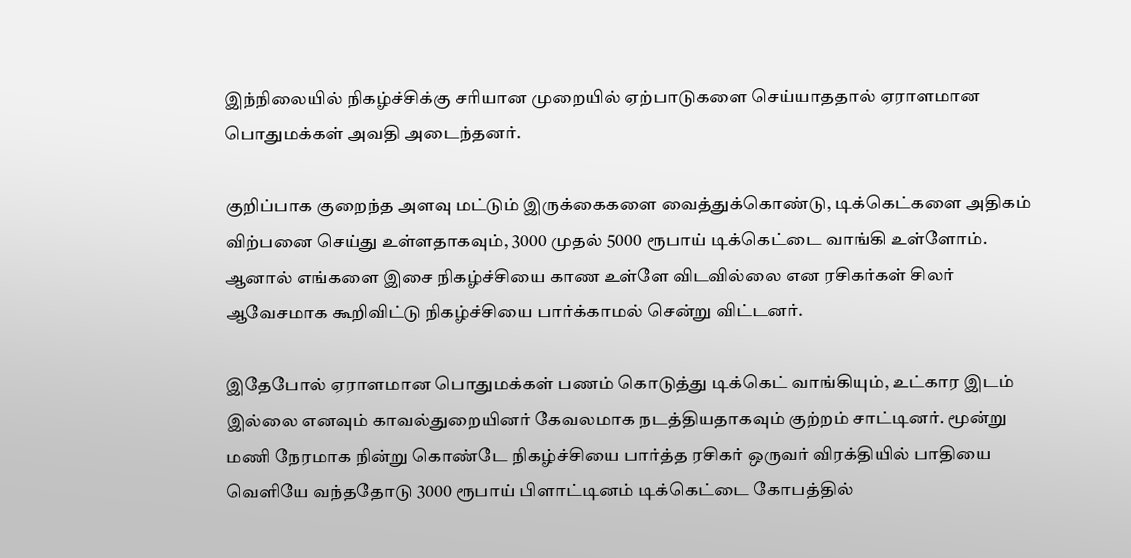இந்நிலையில் நிகழ்ச்சிக்கு சரியான முறையில் ஏற்பாடுகளை செய்யாததால் ஏராளமான பொதுமக்கள் அவதி அடைந்தனர்.

குறிப்பாக குறைந்த அளவு மட்டும் இருக்கைகளை வைத்துக்கொண்டு, டிக்கெட்களை அதிகம் விற்பனை செய்து உள்ளதாகவும், 3000 முதல் 5000 ரூபாய் டிக்கெட்டை வாங்கி உள்ளோம். ஆனால் எங்களை இசை நிகழ்ச்சியை காண உள்ளே விடவில்லை என ரசிகர்கள் சிலர் ஆவேசமாக கூறிவிட்டு நிகழ்ச்சியை பார்க்காமல் சென்று விட்டனர்.

இதேபோல் ஏராளமான பொதுமக்கள் பணம் கொடுத்து டிக்கெட் வாங்கியும், உட்கார இடம் இல்லை எனவும் காவல்துறையினர் கேவலமாக நடத்தியதாகவும் குற்றம் சாட்டினர். மூன்று மணி நேரமாக நின்று கொண்டே நிகழ்ச்சியை பார்த்த ரசிகர் ஒருவர் விரக்தியில் பாதியை வெளியே வந்ததோடு 3000 ரூபாய் பிளாட்டினம் டிக்கெட்டை கோபத்தில்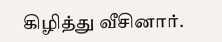கிழித்து வீசினார்.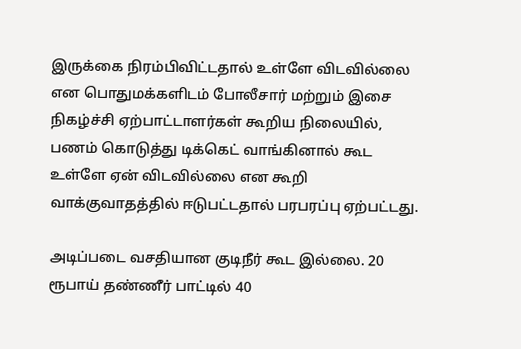இருக்கை நிரம்பிவிட்டதால் உள்ளே விடவில்லை என பொதுமக்களிடம் போலீசார் மற்றும் இசை நிகழ்ச்சி ஏற்பாட்டாளர்கள் கூறிய நிலையில், பணம் கொடுத்து டிக்கெட் வாங்கினால் கூட உள்ளே ஏன் விடவில்லை என கூறி வாக்குவாதத்தில் ஈடுபட்டதால் பரபரப்பு ஏற்பட்டது.

அடிப்படை வசதியான குடிநீர் கூட இல்லை. 20 ரூபாய் தண்ணீர் பாட்டில் 40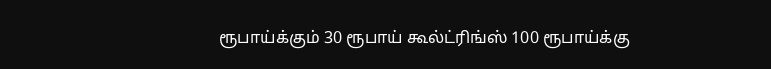ரூபாய்க்கும் 30 ரூபாய் கூல்ட்ரிங்ஸ் 100 ரூபாய்க்கு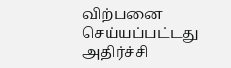விற்பனை செய்யப்பட்டது அதிர்ச்சி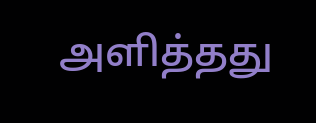அளித்தது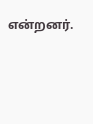என்றனர்.